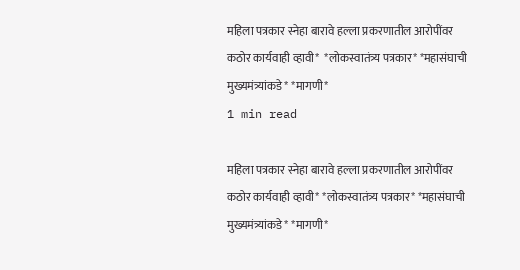महिला पत्रकार स्नेहा बारावे हल्ला प्रकरणातील आरोपींवर कठोर कार्यवाही व्हावी*  *लोकस्वातंत्र्य पत्रकार* *महासंघाची मुख्यमंत्र्यांकडे* *मागणी*
1 min read

महिला पत्रकार स्नेहा बारावे हल्ला प्रकरणातील आरोपींवर कठोर कार्यवाही व्हावी* *लोकस्वातंत्र्य पत्रकार* *महासंघाची मुख्यमंत्र्यांकडे* *मागणी*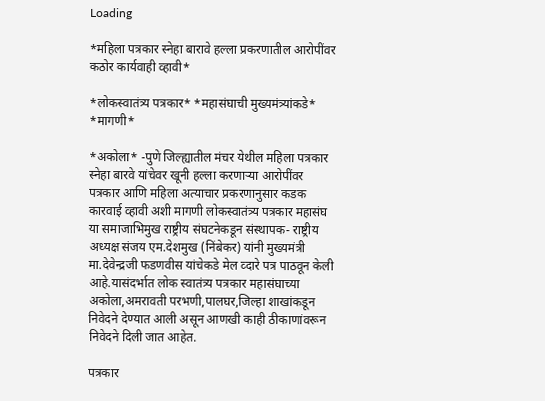Loading

*महिला पत्रकार स्नेहा बारावे हल्ला प्रकरणातील आरोपींवर कठोर कार्यवाही व्हावी*

*लोकस्वातंत्र्य पत्रकार* *महासंघाची मुख्यमंत्र्यांकडे*
*मागणी*

*अकोला* -पुणे जिल्ह्यातील मंचर येथील महिला पत्रकार स्नेहा बारवे यांचेवर खूनी हल्ला करणाऱ्या आरोपींवर पत्रकार आणि महिला अत्याचार प्रकरणानुसार कडक कारवाई व्हावी अशी मागणी लोकस्वातंत्र्य पत्रकार महासंघ या समाजाभिमुख राष्ट्रीय संघटनेकडून संस्थापक- राष्ट्रीय अध्यक्ष संजय एम.देशमुख (निंबेकर) यांनी मुख्यमंत्री मा.देवेन्द्रजी फडणवीस यांचेकडे मेल व्दारे पत्र पाठवून केली आहे.यासंदर्भात लोक स्वातंत्र्य पत्रकार महासंघाच्या अकोला,अमरावती परभणी,पालघर,जिल्हा शाखांकडून निवेदने देण्यात आली असून आणखी काही ठीकाणांवरून निवेदने दिली जात आहेत.

पत्रकार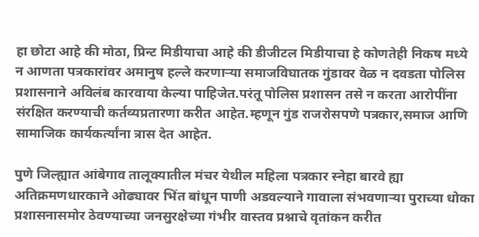हा छोटा आहे की मोठा, प्रिन्ट मिडीयाचा आहे की डीजीटल मिडीयाचा हे कोणतेही निकष मध्ये न आणता पत्रकारांवर अमानुष हल्ले करणाऱ्या समाजविघातक गुंडावर वेळ न दवडता पोलिस प्रशासनाने अविलंब कारवाया केल्या पाहिजेत.परंतू पोलिस प्रशासन तसे न करता आरोपींना संरक्षित करण्याची कर्तव्यप्रतारणा करीत आहेत.म्हणून गुंड राजरोसपणे पत्रकार,समाज आणि सामाजिक कार्यकर्त्यांना त्रास देत आहेत.

पुणे जिल्ह्यात आंबेगाव तालूक्यातील मंचर येथील महिला पत्रकार स्नेहा बारवे ह्या अतिक्रमणधारकाने ओढ्यावर भिंत बांधून पाणी अडवल्याने गावाला संभवणाऱ्या पुराच्या धोका प्रशासनासमोर ठेवण्याच्या जनसुरक्षेच्या गंभीर वास्तव प्रश्नाचे वृतांकन करीत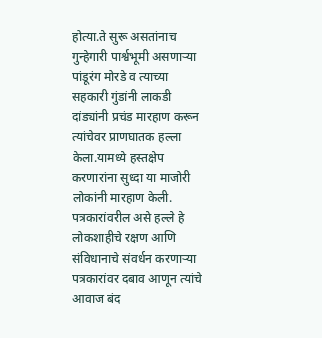होत्या.ते सुरू असतांनाच गुन्हेगारी पार्श्वभूमी असणाऱ्या पांडूरंग मोरडे व त्याच्या सहकारी गुंडांनी लाकडी दांड्यांनी प्रचंड मारहाण करून त्यांचेवर प्राणघातक हल्ला केला.यामध्ये हस्तक्षेप करणारांना सुध्दा या माजोरी लोकांनी मारहाण केली.
पत्रकारांवरील असे हल्ले हे लोकशाहीचे रक्षण आणि संविधानाचे संवर्धन करणाऱ्या पत्रकारांवर दबाव आणून त्यांचे आवाज बंद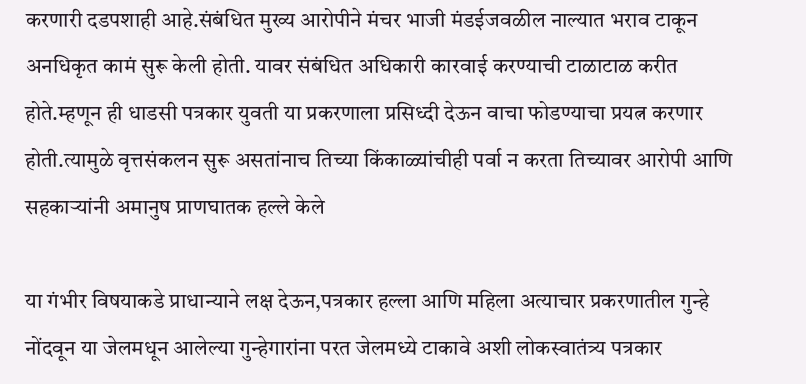करणारी दडपशाही आहे.संबंधित मुख्य आरोपीने मंचर भाजी मंडईजवळील नाल्यात भराव टाकून अनधिकृत कामं सुरू केली होती. यावर संबंधित अधिकारी कारवाई करण्याची टाळाटाळ करीत होते.म्हणून ही धाडसी पत्रकार युवती या प्रकरणाला प्रसिध्दी देऊन वाचा फोडण्याचा प्रयत्न करणार होती.त्यामुळे वृत्तसंकलन सुरू असतांनाच तिच्या किंकाळ्यांचीही पर्वा न करता तिच्यावर आरोपी आणि सहकाऱ्यांनी अमानुष प्राणघातक हल्ले केले

या गंभीर विषयाकडे प्राधान्याने लक्ष देऊन,पत्रकार हल्ला आणि महिला अत्याचार प्रकरणातील गुन्हे नोंदवून या जेलमधून आलेल्या गुन्हेगारांना परत जेलमध्ये टाकावे अशी लोकस्वातंत्र्य पत्रकार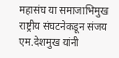महासंघ या समाजाभिमुख राष्ट्रीय संघटनेकडून संजय एम.देशमुख यांनी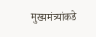मुख्यमंत्र्यांकडे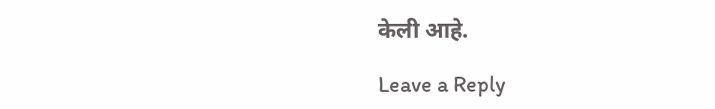केली आहे.

Leave a Reply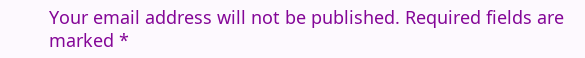Your email address will not be published. Required fields are marked *